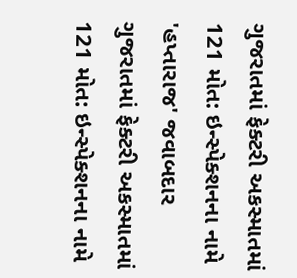ગુજરાતમાં ફેક્ટરી અકસ્માતમાં 121 મોત: ઇન્સ્પેક્શનના નામે 'હપ્તારાજ' જવાબદાર
ગુજરાતમાં ફેક્ટરી અકસ્માતમાં 121 મોત: ઇન્સ્પેક્શનના નામે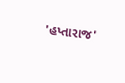'હપ્તારાજ'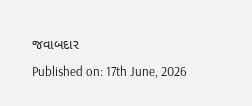જવાબદાર
Published on: 17th June, 2026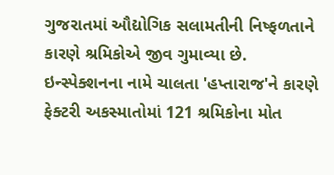ગુજરાતમાં ઔદ્યોગિક સલામતીની નિષ્ફળતાને કારણે શ્રમિકોએ જીવ ગુમાવ્યા છે. ઇન્સ્પેક્શનના નામે ચાલતા 'હપ્તારાજ'ને કારણે ફેક્ટરી અકસ્માતોમાં 121 શ્રમિકોના મોત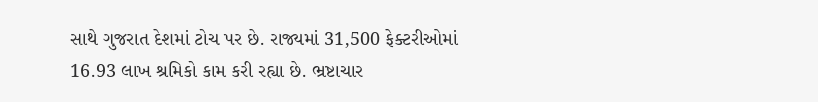સાથે ગુજરાત દેશમાં ટોચ પર છે. રાજ્યમાં 31,500 ફેક્ટરીઓમાં 16.93 લાખ શ્રમિકો કામ કરી રહ્યા છે. ભ્રષ્ટાચાર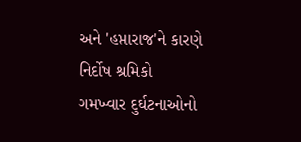અને 'હપ્તારાજ'ને કારણે નિર્દોષ શ્રમિકો ગમખ્વાર દુર્ઘટનાઓનો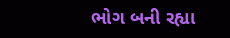ભોગ બની રહ્યા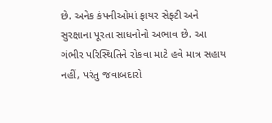છે. અનેક કંપનીઓમાં ફાયર સેફ્ટી અને સુરક્ષાના પૂરતા સાધનોનો અભાવ છે. આ ગંભીર પરિસ્થિતિને રોકવા માટે હવે માત્ર સહાય નહીં, પરંતુ જવાબદારો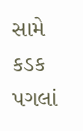સામે કડક પગલાં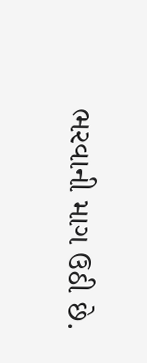ભરવાની માગ ઉઠી છે.